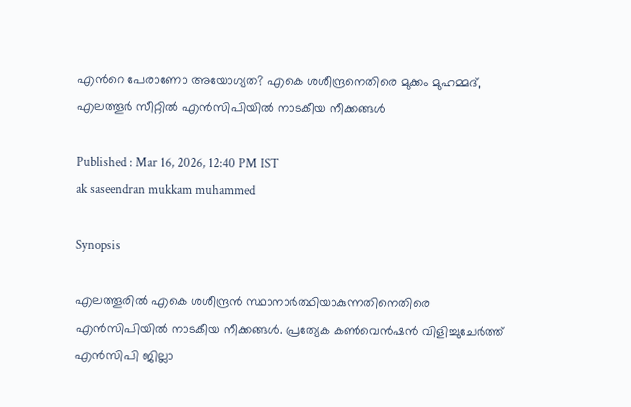എന്‍റെ പേരാണോ അയോഗ്യത? എകെ ശശീന്ദ്രനെതിരെ മുക്കം മുഹമ്മദ്, എലത്തൂര്‍ സീറ്റിൽ എൻസിപിയിൽ നാടകീയ നീക്കങ്ങള്‍

Published : Mar 16, 2026, 12:40 PM IST
ak saseendran mukkam muhammed

Synopsis

എലത്തൂരിൽ എകെ ശശീന്ദ്രൻ സ്ഥാനാര്‍ത്ഥിയാകുന്നതിനെതിരെ എൻസിപിയിൽ നാടകീയ നീക്കങ്ങള്‍. പ്രത്യേക കണ്‍വെൻഷൻ വിളിച്ചുചേര്‍ത്ത് എൻസിപി ജില്ലാ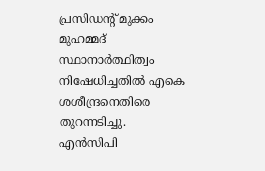പ്രസിഡന്‍റ് മുക്കം മുഹമ്മദ് സ്ഥാനാര്‍ത്ഥിത്വം നിഷേധിച്ചതിൽ എകെ ശശീന്ദ്രനെതിരെ തുറന്നടിച്ചു. എൻസിപി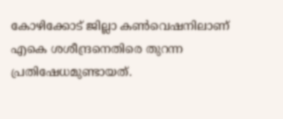കോഴിക്കോട് ജില്ലാ കണ്‍വെഷനിലാണ് എകെ ശശീന്ദ്രനെതിരെ തുറന്ന പ്രതിഷേധമുണ്ടായത്.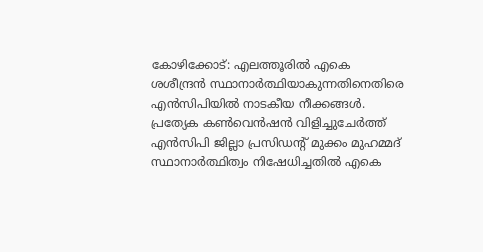കോഴിക്കോട്: എലത്തൂരിൽ എകെ ശശീന്ദ്രൻ സ്ഥാനാര്‍ത്ഥിയാകുന്നതിനെതിരെ എൻസിപിയിൽ നാടകീയ നീക്കങ്ങള്‍. പ്രത്യേക കണ്‍വെൻഷൻ വിളിച്ചുചേര്‍ത്ത് എൻസിപി ജില്ലാ പ്രസിഡന്‍റ് മുക്കം മുഹമ്മദ് സ്ഥാനാര്‍ത്ഥിത്വം നിഷേധിച്ചതിൽ എകെ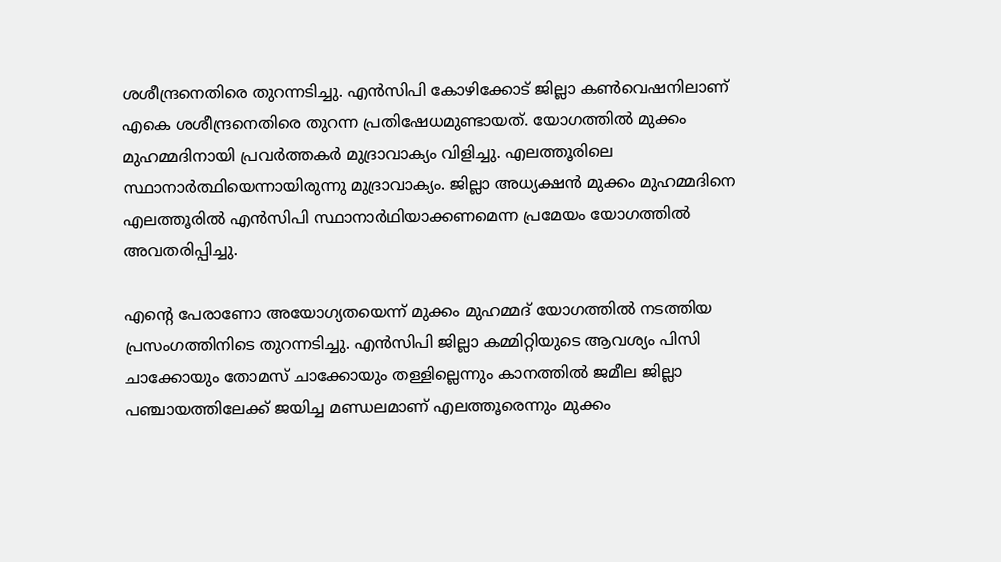ശശീന്ദ്രനെതിരെ തുറന്നടിച്ചു. എൻസിപി കോഴിക്കോട് ജില്ലാ കണ്‍വെഷനിലാണ് എകെ ശശീന്ദ്രനെതിരെ തുറന്ന പ്രതിഷേധമുണ്ടായത്. യോഗത്തിൽ മുക്കം മുഹമ്മദിനായി പ്രവര്‍ത്തകര്‍ മുദ്രാവാക്യം വിളിച്ചു. എലത്തൂരിലെ സ്ഥാനാര്‍ത്ഥിയെന്നായിരുന്നു മുദ്രാവാക്യം. ജില്ലാ അധ്യക്ഷൻ മുക്കം മുഹമ്മദിനെ എലത്തൂരിൽ എൻസിപി സ്ഥാനാർഥിയാക്കണമെന്ന പ്രമേയം യോഗത്തിൽ അവതരിപ്പിച്ചു.

എന്‍റെ പേരാണോ അയോഗ്യതയെന്ന് മുക്കം മുഹമ്മദ് യോഗത്തിൽ നടത്തിയ പ്രസംഗത്തിനിടെ തുറന്നടിച്ചു. എൻസിപി ജില്ലാ കമ്മിറ്റിയുടെ ആവശ്യം പിസി ചാക്കോയും തോമസ് ചാക്കോയും തള്ളില്ലെന്നും കാനത്തിൽ ജമീല ജില്ലാ പഞ്ചായത്തിലേക്ക് ജയിച്ച മണ്ഡലമാണ് എലത്തൂരെന്നും മുക്കം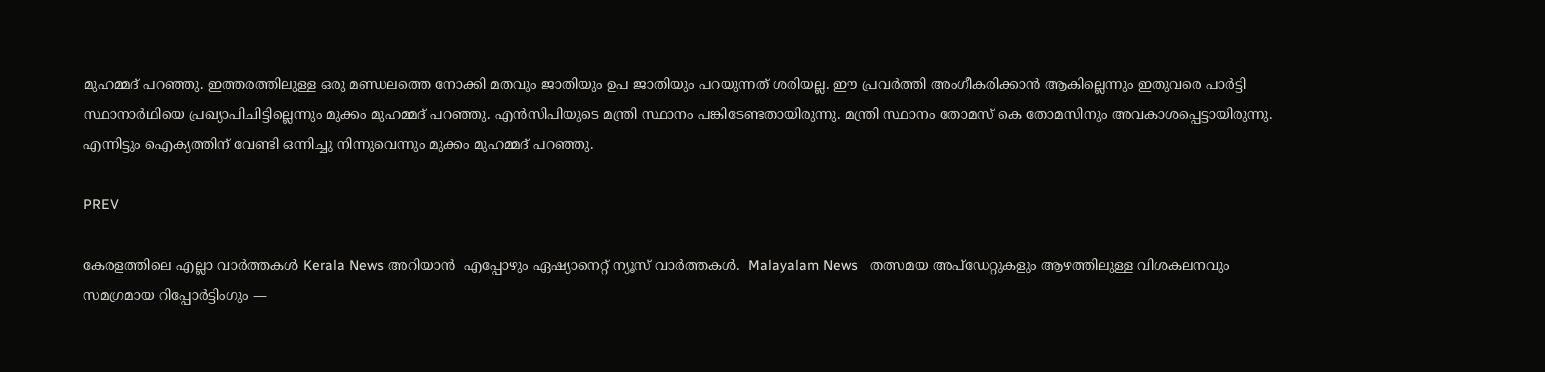മുഹമ്മദ് പറഞ്ഞു. ഇത്തരത്തിലുള്ള ഒരു മണ്ഡലത്തെ നോക്കി മതവും ജാതിയും ഉപ ജാതിയും പറയുന്നത് ശരിയല്ല. ഈ പ്രവർത്തി അംഗീകരിക്കാൻ ആകില്ലെന്നും ഇതുവരെ പാർട്ടി സ്ഥാനാർഥിയെ പ്രഖ്യാപിചിട്ടില്ലെന്നും മുക്കം മുഹമ്മദ്‌ പറഞ്ഞു. എൻസിപിയുടെ മന്ത്രി സ്ഥാനം പങ്കിടേണ്ടതായിരുന്നു. മന്ത്രി സ്ഥാനം തോമസ് കെ തോമസിനും അവകാശപ്പെട്ടായിരുന്നു. എന്നിട്ടും ഐക്യത്തിന് വേണ്ടി ഒന്നിച്ചു നിന്നുവെന്നും മുക്കം മുഹമ്മദ് പറഞ്ഞു.

PREV

കേരളത്തിലെ എല്ലാ വാർത്തകൾ Kerala News അറിയാൻ  എപ്പോഴും ഏഷ്യാനെറ്റ് ന്യൂസ് വാർത്തകൾ.  Malayalam News   തത്സമയ അപ്‌ഡേറ്റുകളും ആഴത്തിലുള്ള വിശകലനവും സമഗ്രമായ റിപ്പോർട്ടിംഗും —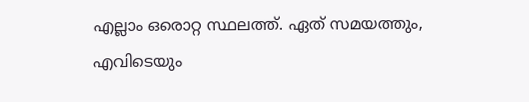എല്ലാം ഒരൊറ്റ സ്ഥലത്ത്. ഏത് സമയത്തും, എവിടെയും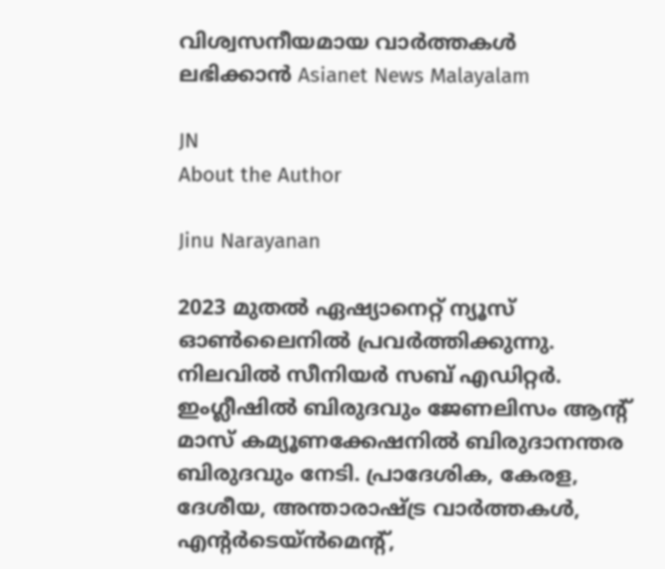വിശ്വസനീയമായ വാർത്തകൾ ലഭിക്കാൻ Asianet News Malayalam

JN
About the Author

Jinu Narayanan

2023 മുതൽ ഏഷ്യാനെറ്റ് ന്യൂസ് ഓണ്‍ലൈനിൽ പ്രവര്‍ത്തിക്കുന്നു. നിലവിൽ സീനിയര്‍ സബ് എഡിറ്റര്‍. ഇംഗ്ലീഷിൽ ബിരുദവും ജേണലിസം ആന്‍റ് മാസ് കമ്യൂണക്കേഷനിൽ ബിരുദാനന്തര ബിരുദവും നേടി. പ്രാദേശിക, കേരള, ദേശീയ, അന്താരാഷ്ട്ര വാര്‍ത്തകള്‍, എന്റർടെയ്ൻമെൻ്റ്,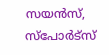സയൻസ്, സ്പോര്‍ട്സ്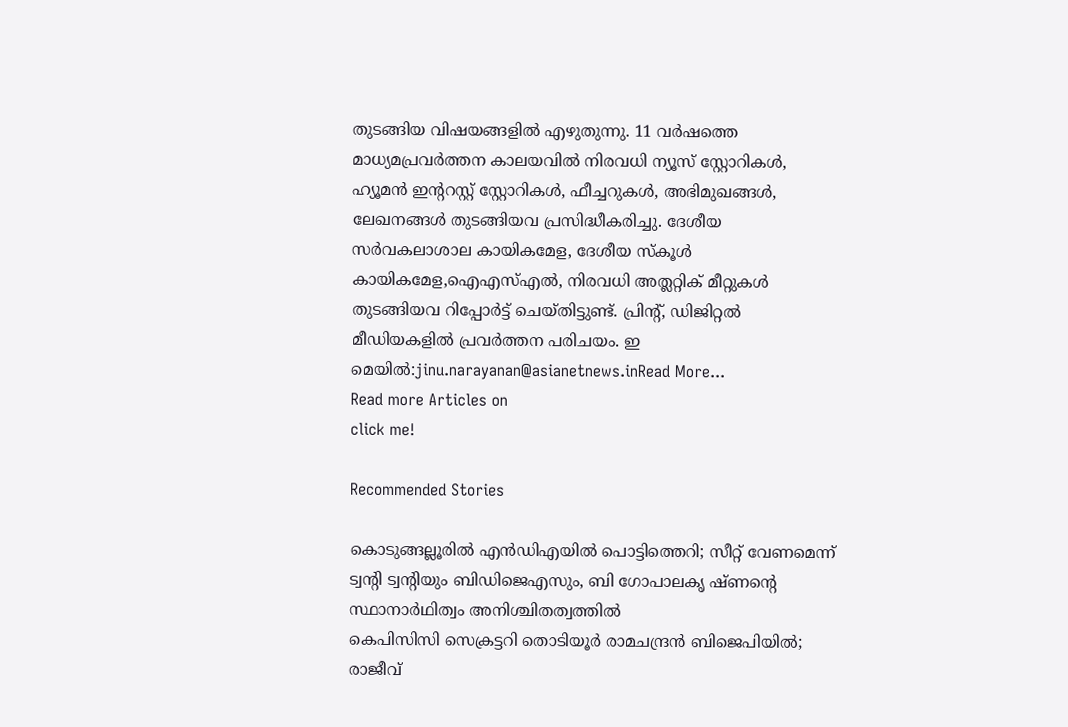തുടങ്ങിയ വിഷയങ്ങളിൽ എഴുതുന്നു. 11 വര്‍ഷത്തെ മാധ്യമപ്രവര്‍ത്തന കാലയവിൽ നിരവധി ന്യൂസ് സ്റ്റോറികള്‍, ഹ്യൂമൻ ഇന്‍ററസ്റ്റ് സ്റ്റോറികള്‍, ഫീച്ചറുകള്‍, അഭിമുഖങ്ങള്‍, ലേഖനങ്ങള്‍ തുടങ്ങിയവ പ്രസിദ്ധീകരിച്ചു. ദേശീയ സര്‍വകലാശാല കായികമേള, ദേശീയ സ്കൂള്‍ കായികമേള,ഐഎസ്എൽ, നിരവധി അത്ലറ്റിക് മീറ്റുകള്‍ തുടങ്ങിയവ റിപ്പോര്‍ട്ട് ചെയ്തിട്ടുണ്ട്. പ്രിന്‍റ്, ഡിജിറ്റൽ മീഡിയകളിൽ പ്രവര്‍ത്തന പരിചയം. ഇ മെയിൽ:jinu.narayanan@asianetnews.inRead More...
Read more Articles on
click me!

Recommended Stories

കൊടുങ്ങല്ലൂരിൽ എൻഡിഎയിൽ പൊട്ടിത്തെറി; സീറ്റ് വേണമെന്ന് ട്വന്റി ട്വന്റിയും ബിഡിജെഎസും, ബി ഗോപാലക‍ൃ ഷ്ണൻ്റെ സ്ഥാനാർഥിത്വം അനിശ്ചിതത്വത്തിൽ
കെപിസിസി സെക്രട്ടറി തൊടിയൂർ രാമചന്ദ്രൻ ബിജെപിയിൽ; രാജീവ്‌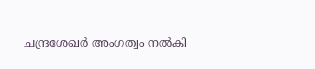ചന്ദ്രശേഖർ അംഗത്വം നൽകി